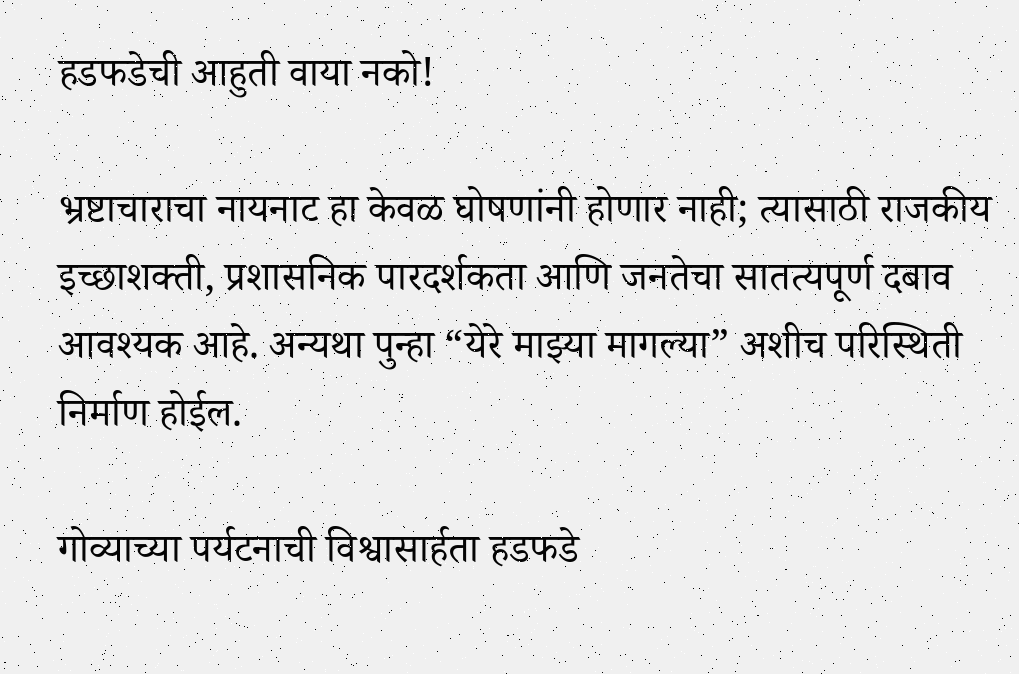हडफडेची आहुती वाया नको!

भ्रष्टाचाराचा नायनाट हा केवळ घोषणांनी होणार नाही; त्यासाठी राजकीय इच्छाशक्ती, प्रशासनिक पारदर्शकता आणि जनतेचा सातत्यपूर्ण दबाव आवश्यक आहे. अन्यथा पुन्हा “येरे माझ्या मागल्या” अशीच परिस्थिती निर्माण होईल.

गोव्याच्या पर्यटनाची विश्वासार्हता हडफडे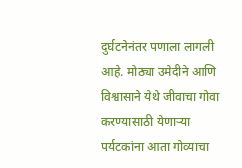दुर्घटनेनंतर पणाला लागली आहे. मोठ्या उमेदीने आणि विश्वासाने येथे जीवाचा गोवा करण्यासाठी येणाऱ्या पर्यटकांना आता गोव्याचा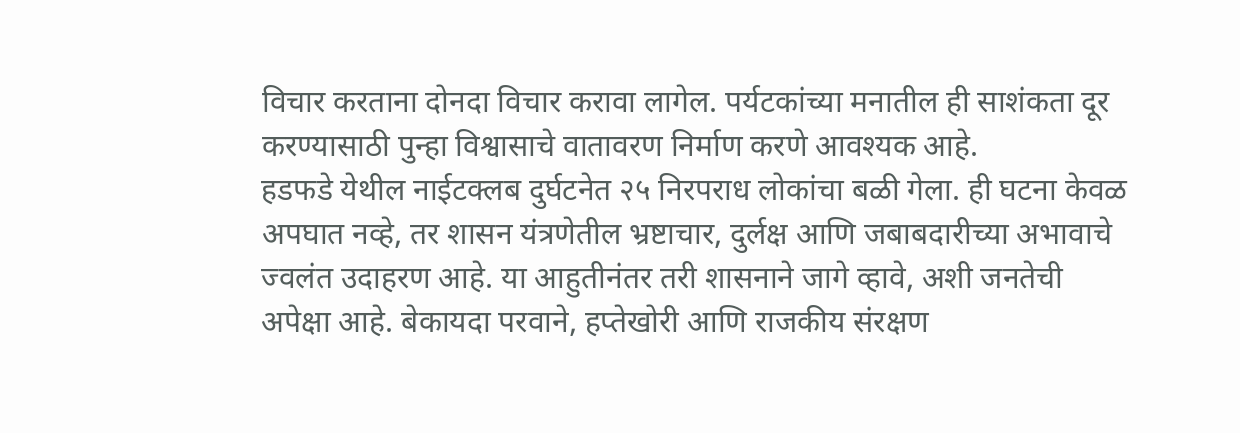विचार करताना दोनदा विचार करावा लागेल. पर्यटकांच्या मनातील ही साशंकता दूर करण्यासाठी पुन्हा विश्वासाचे वातावरण निर्माण करणे आवश्यक आहे.
हडफडे येथील नाईटक्लब दुर्घटनेत २५ निरपराध लोकांचा बळी गेला. ही घटना केवळ अपघात नव्हे, तर शासन यंत्रणेतील भ्रष्टाचार, दुर्लक्ष आणि जबाबदारीच्या अभावाचे ज्वलंत उदाहरण आहे. या आहुतीनंतर तरी शासनाने जागे व्हावे, अशी जनतेची अपेक्षा आहे. बेकायदा परवाने, हप्तेखोरी आणि राजकीय संरक्षण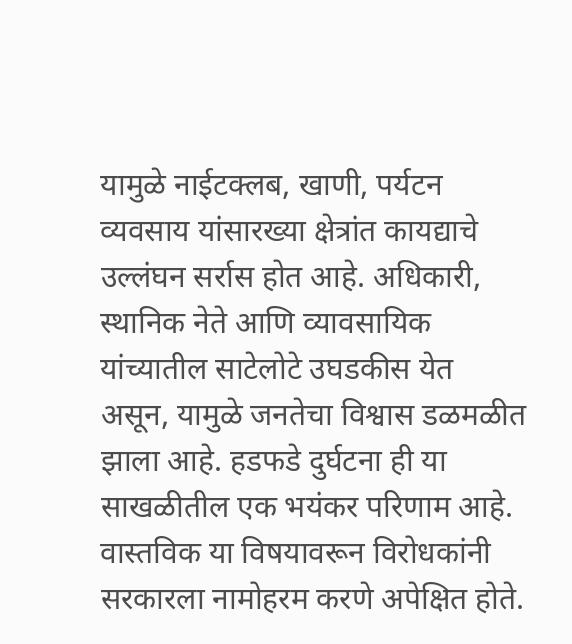यामुळे नाईटक्लब, खाणी, पर्यटन व्यवसाय यांसारख्या क्षेत्रांत कायद्याचे उल्लंघन सर्रास होत आहे. अधिकारी, स्थानिक नेते आणि व्यावसायिक यांच्यातील साटेलोटे उघडकीस येत असून, यामुळे जनतेचा विश्वास डळमळीत झाला आहे. हडफडे दुर्घटना ही या साखळीतील एक भयंकर परिणाम आहे.
वास्तविक या विषयावरून विरोधकांनी सरकारला नामोहरम करणे अपेक्षित होते.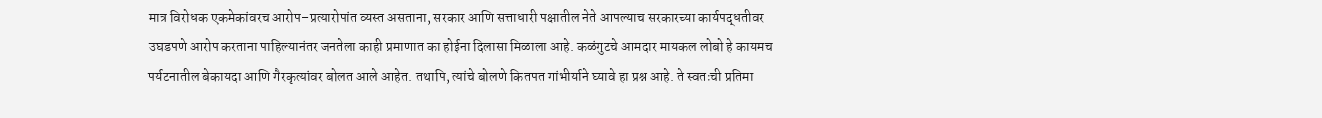मात्र विरोधक एकमेकांवरच आरोप–प्रत्यारोपांत व्यस्त असताना, सरकार आणि सत्ताधारी पक्षातील नेते आपल्याच सरकारच्या कार्यपद्धतीवर उघडपणे आरोप करताना पाहिल्यानंतर जनतेला काही प्रमाणात का होईना दिलासा मिळाला आहे. कळंगुटचे आमदार मायकल लोबो हे कायमच पर्यटनातील बेकायदा आणि गैरकृत्यांवर बोलत आले आहेत. तथापि, त्यांचे बोलणे कितपत गांभीर्याने घ्यावे हा प्रश्न आहे. ते स्वतःची प्रतिमा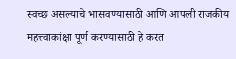स्वच्छ असल्याचे भासवण्यासाठी आणि आपली राजकीय महत्त्वाकांक्षा पूर्ण करण्यासाठी हे करत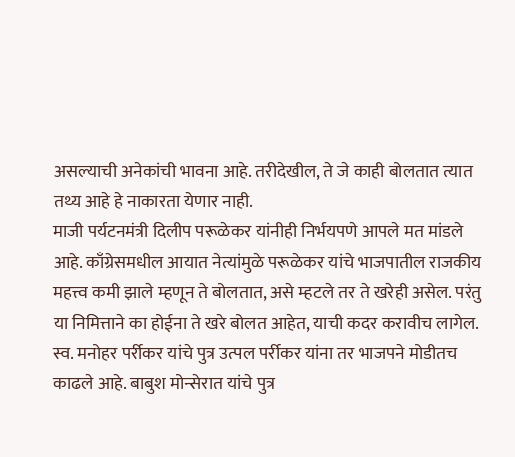असल्याची अनेकांची भावना आहे. तरीदेखील, ते जे काही बोलतात त्यात तथ्य आहे हे नाकारता येणार नाही.
माजी पर्यटनमंत्री दिलीप परूळेकर यांनीही निर्भयपणे आपले मत मांडले आहे. काँग्रेसमधील आयात नेत्यांमुळे परूळेकर यांचे भाजपातील राजकीय महत्त्व कमी झाले म्हणून ते बोलतात, असे म्हटले तर ते खरेही असेल. परंतु या निमित्ताने का होईना ते खरे बोलत आहेत, याची कदर करावीच लागेल. स्व. मनोहर पर्रीकर यांचे पुत्र उत्पल पर्रीकर यांना तर भाजपने मोडीतच काढले आहे. बाबुश मोन्सेरात यांचे पुत्र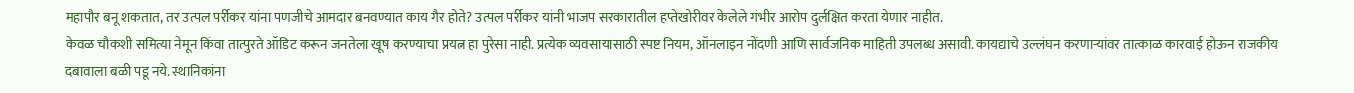महापौर बनू शकतात, तर उत्पल पर्रीकर यांना पणजीचे आमदार बनवण्यात काय गैर होते? उत्पल पर्रीकर यांनी भाजप सरकारातील हप्तेखोरीवर केलेले गंभीर आरोप दुर्लक्षित करता येणार नाहीत.
केवळ चौकशी समित्या नेमून किंवा तात्पुरते ऑडिट करून जनतेला खूष करण्याचा प्रयत्न हा पुरेसा नाही. प्रत्येक व्यवसायासाठी स्पष्ट नियम, ऑनलाइन नोंदणी आणि सार्वजनिक माहिती उपलब्ध असावी. कायद्याचे उल्लंघन करणाऱ्यांवर तात्काळ कारवाई होऊन राजकीय दबावाला बळी पडू नये. स्थानिकांना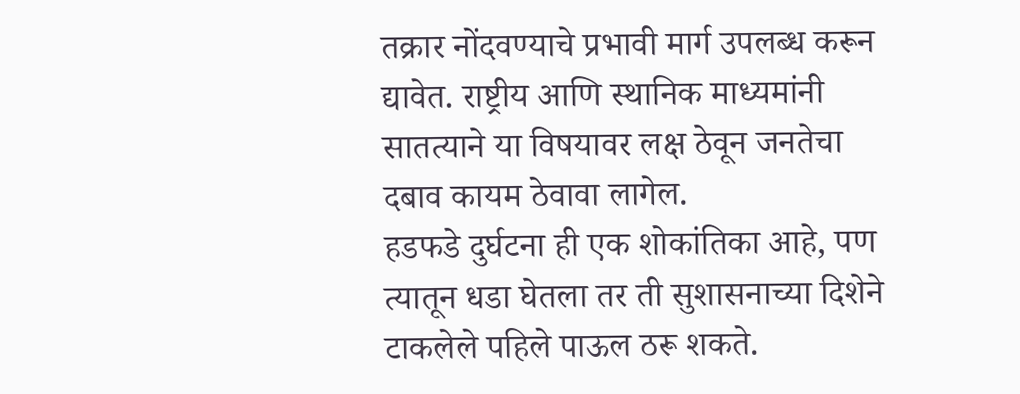तक्रार नोंदवण्याचे प्रभावी मार्ग उपलब्ध करून द्यावेत. राष्ट्रीय आणि स्थानिक माध्यमांनी सातत्याने या विषयावर लक्ष ठेवून जनतेचा दबाव कायम ठेवावा लागेल.
हडफडे दुर्घटना ही एक शोकांतिका आहे, पण त्यातून धडा घेतला तर ती सुशासनाच्या दिशेने टाकलेले पहिले पाऊल ठरू शकते.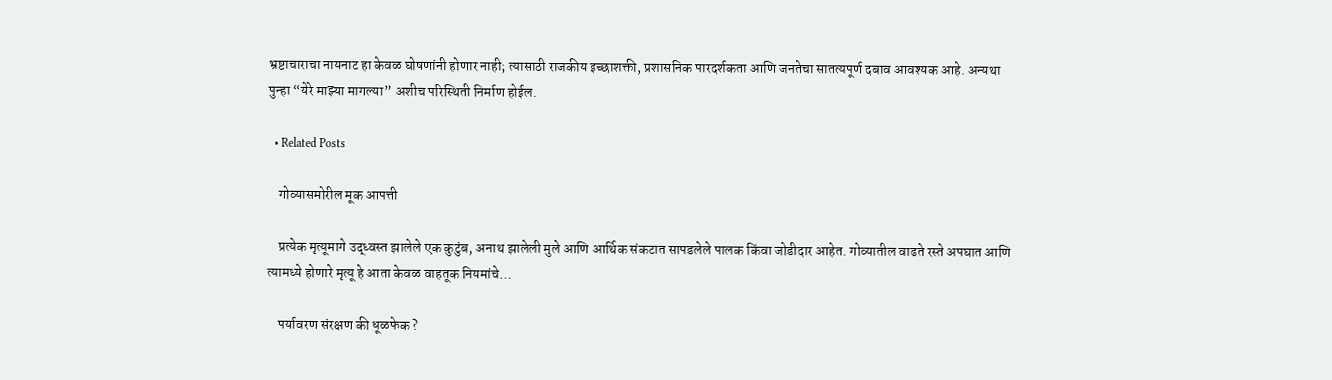भ्रष्टाचाराचा नायनाट हा केवळ घोषणांनी होणार नाही; त्यासाठी राजकीय इच्छाशक्ती, प्रशासनिक पारदर्शकता आणि जनतेचा सातत्यपूर्ण दबाव आवश्यक आहे. अन्यथा पुन्हा “येरे माझ्या मागल्या” अशीच परिस्थिती निर्माण होईल.

  • Related Posts

    गोव्यासमोरील मूक आपत्ती

    प्रत्येक मृत्यूमागे उद्ध्वस्त झालेले एक कुटुंब, अनाथ झालेली मुले आणि आर्थिक संकटात सापडलेले पालक किंवा जोडीदार आहेत. गोव्यातील वाढते रस्ते अपघात आणि त्यामध्ये होणारे मृत्यू हे आता केवळ वाहतूक नियमांचे…

    पर्यावरण संरक्षण की धूळफेक ?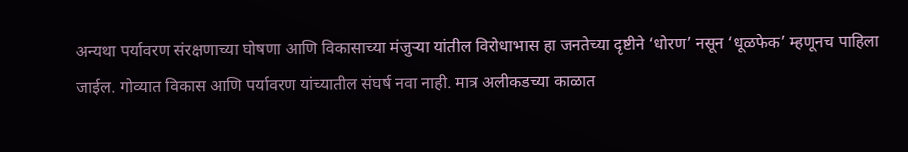अन्यथा पर्यावरण संरक्षणाच्या घोषणा आणि विकासाच्या मंजुऱ्या यांतील विरोधाभास हा जनतेच्या दृष्टीने ‘धोरण’ नसून ‘धूळफेक’ म्हणूनच पाहिला जाईल. गोव्यात विकास आणि पर्यावरण यांच्यातील संघर्ष नवा नाही. मात्र अलीकडच्या काळात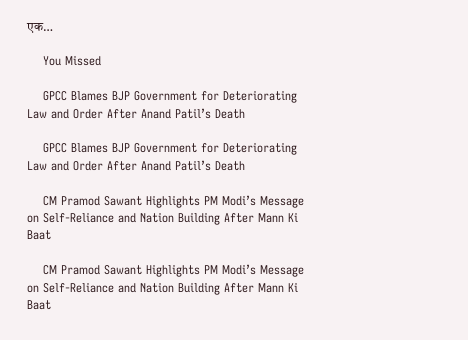एक…

    You Missed

    GPCC Blames BJP Government for Deteriorating Law and Order After Anand Patil’s Death

    GPCC Blames BJP Government for Deteriorating Law and Order After Anand Patil’s Death

    CM Pramod Sawant Highlights PM Modi’s Message on Self-Reliance and Nation Building After Mann Ki Baat

    CM Pramod Sawant Highlights PM Modi’s Message on Self-Reliance and Nation Building After Mann Ki Baat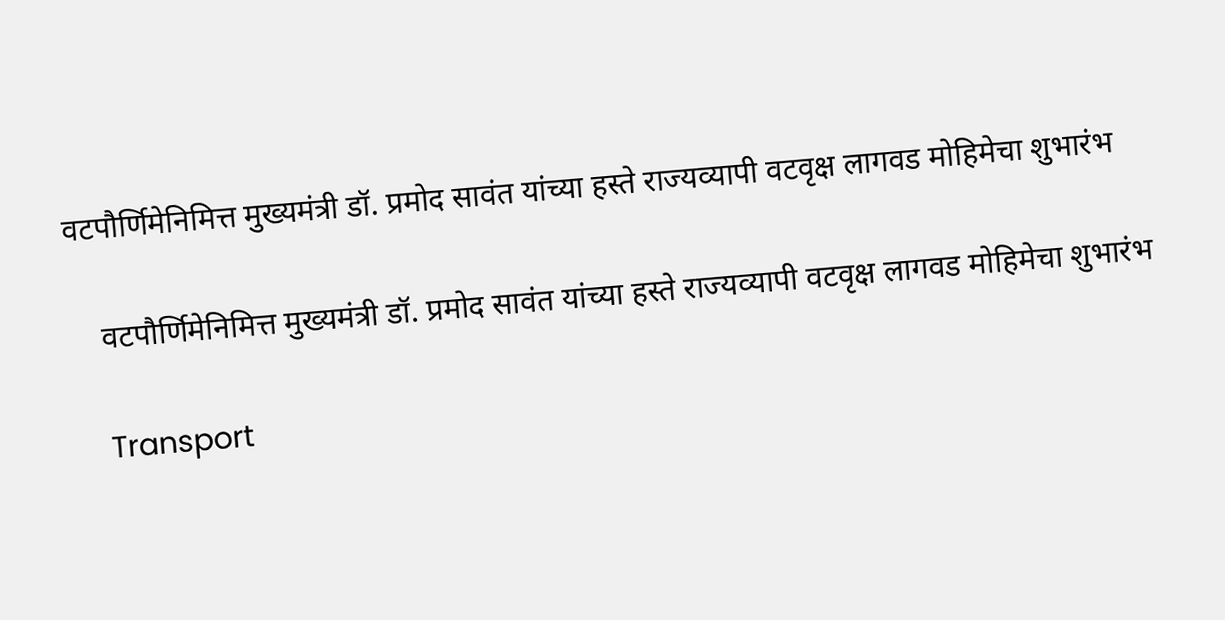वटपौर्णिमेनिमित्त मुख्यमंत्री डॉ. प्रमोद सावंत यांच्या हस्ते राज्यव्यापी वटवृक्ष लागवड मोहिमेचा शुभारंभ

    वटपौर्णिमेनिमित्त मुख्यमंत्री डॉ. प्रमोद सावंत यांच्या हस्ते राज्यव्यापी वटवृक्ष लागवड मोहिमेचा शुभारंभ

    Transport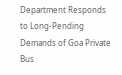Department Responds to Long-Pending Demands of Goa Private Bus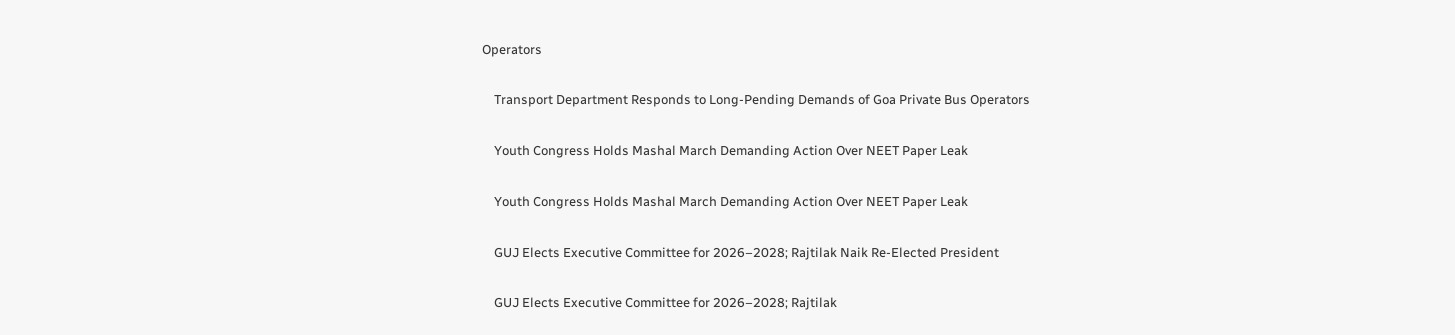Operators

    Transport Department Responds to Long-Pending Demands of Goa Private Bus Operators

    Youth Congress Holds Mashal March Demanding Action Over NEET Paper Leak

    Youth Congress Holds Mashal March Demanding Action Over NEET Paper Leak

    GUJ Elects Executive Committee for 2026–2028; Rajtilak Naik Re-Elected President

    GUJ Elects Executive Committee for 2026–2028; Rajtilak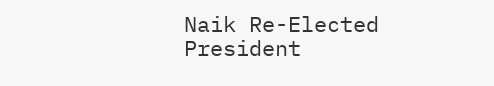Naik Re-Elected President